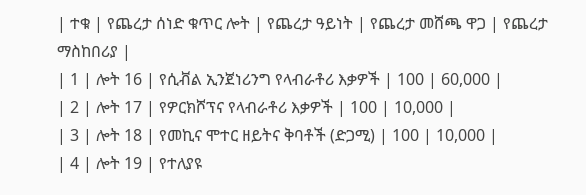| ተቁ | የጨረታ ሰነድ ቁጥር ሎት | የጨረታ ዓይነት | የጨረታ መሸጫ ዋጋ | የጨረታ ማስከበሪያ |
| 1 | ሎት 16 | የሲቭል ኢንጀነሪንግ የላብራቶሪ እቃዎች | 100 | 60,000 |
| 2 | ሎት 17 | የዎርክሾፕና የላብራቶሪ እቃዎች | 100 | 10,000 |
| 3 | ሎት 18 | የመኪና ሞተር ዘይትና ቅባቶች (ድጋሚ) | 100 | 10,000 |
| 4 | ሎት 19 | የተለያዩ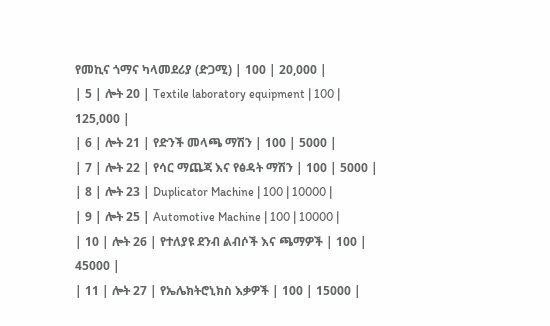የመኪና ጎማና ካላመደሪያ (ድጋሚ) | 100 | 20,000 |
| 5 | ሎት 20 | Textile laboratory equipment | 100 | 125,000 |
| 6 | ሎት 21 | የድንች መላጫ ማሽን | 100 | 5000 |
| 7 | ሎት 22 | የሳር ማጨጃ እና የፅዳት ማሽን | 100 | 5000 |
| 8 | ሎት 23 | Duplicator Machine | 100 | 10000 |
| 9 | ሎት 25 | Automotive Machine | 100 | 10000 |
| 10 | ሎት 26 | የተለያዩ ደንብ ልብሶች እና ጫማዎች | 100 | 45000 |
| 11 | ሎት 27 | የኤሌክትሮኒክስ እቃዎች | 100 | 15000 |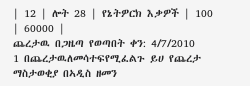| 12 | ሎት 28 | የኔትዎርክ እቃዎች | 100 | 60000 |
ጨረታዉ በጋዜጣ የወጣበት ቀን: 4/7/2010
1 በጨረታዉለመሳተፍየሚፈልጉ ይሀ የጨረታ ማስታወቂያ በኣዲስ ዘመን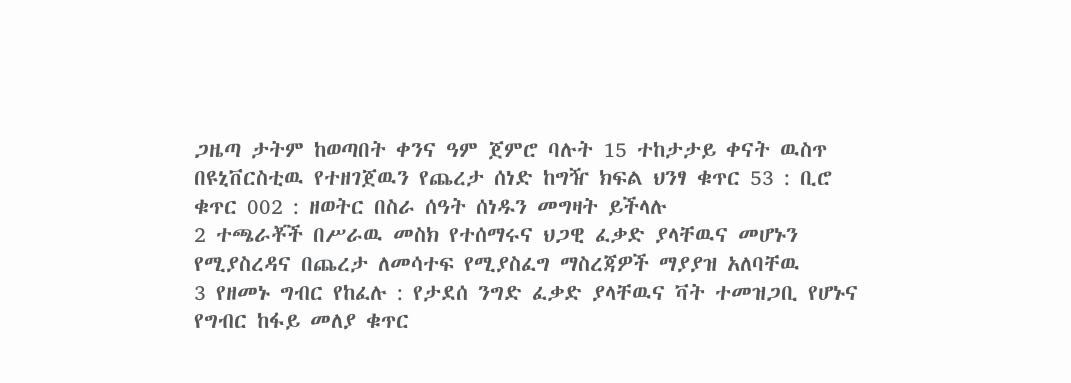ጋዜጣ ታትም ከወጣበት ቀንና ዓም ጀምሮ ባሉት 15 ተከታታይ ቀናት ዉስጥ በዩኒቨርስቲዉ የተዘገጀዉን የጨረታ ሰነድ ከግዥ ክፍል ህንፃ ቁጥር 53 : ቢሮ ቁጥር 002 : ዘወትር በስራ ሰዓት ሰነዱን መግዛት ይችላሉ
2 ተጫራቾች በሥራዉ መስክ የተሰማሩና ህጋዊ ፈቃድ ያላቸዉና መሆኑን የሚያስረዳና በጨረታ ለመሳተፍ የሚያስፈግ ማስረጃዎች ማያያዝ አለባቸዉ
3 የዘመኑ ግብር የከፈሉ : የታደሰ ንግድ ፈቃድ ያላቸዉና ቫት ተመዝጋቢ የሆኑና የግብር ከፋይ መለያ ቁጥር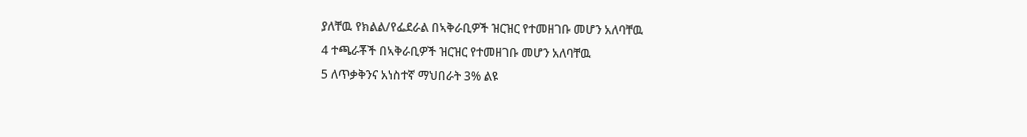ያለቸዉ የክልል/የፌደራል በኣቅራቢዎች ዝርዝር የተመዘገቡ መሆን አለባቸዉ
4 ተጫራቾች በኣቅራቢዎች ዝርዝር የተመዘገቡ መሆን አለባቸዉ
5 ለጥቃቅንና አነስተኛ ማህበራት 3% ልዩ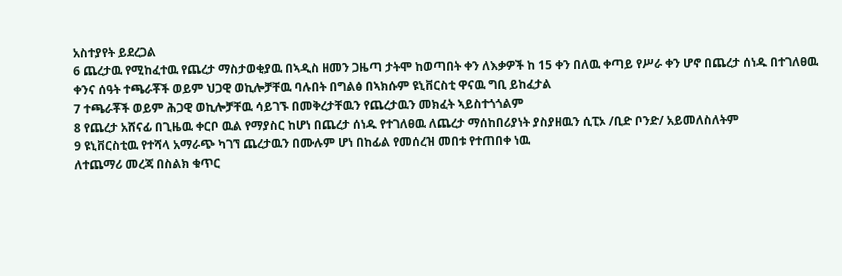አስተያየት ይደረጋል
6 ጨረታዉ የሚከፈተዉ የጨረታ ማስታወቂያዉ በኣዲስ ዘመን ጋዜጣ ታትሞ ከወጣበት ቀን ለእቃዎች ከ 15 ቀን በለዉ ቀጣይ የሥራ ቀን ሆኖ በጨረታ ሰነዱ በተገለፀዉ ቀንና ሰዓት ተጫራቾች ወይም ህጋዊ ወኪሎቻቸዉ ባሉበት በግልፅ በኣክሱም ዩኒቨርስቲ ዋናዉ ግቢ ይከፈታል
7 ተጫራቾች ወይም ሕጋዊ ወኪሎቻቸዉ ሳይገኙ በመቅረታቸዉን የጨረታዉን መክፈት ኣይስተጎጎልም
8 የጨረታ አሸናፊ በጊዜዉ ቀርቦ ዉል የማያስር ከሆነ በጨረታ ሰነዱ የተገለፀዉ ለጨረታ ማሰከበሪያነት ያስያዘዉን ሲፒኦ /ቢድ ቦንድ/ አይመለስለትም
9 ዩኒቨርስቲዉ የተሻላ አማራጭ ካገኘ ጨረታዉን በሙሉም ሆነ በከፊል የመሰረዝ መበቱ የተጠበቀ ነዉ
ለተጨማሪ መረጃ በስልክ ቁጥር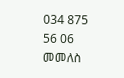034 875 56 06
መመለስ